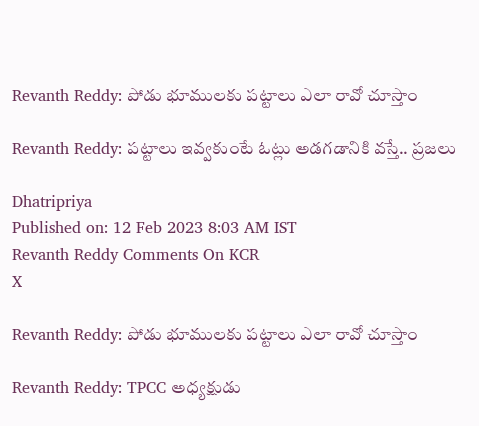Revanth Reddy: పోడు భూములకు పట్టాలు ఎలా రావో చూస్తాం

Revanth Reddy: పట్టాలు ఇవ్వకుంటే ఓట్లు అడగడానికి వస్తే.. ప్రజలు

Dhatripriya
Published on: 12 Feb 2023 8:03 AM IST
Revanth Reddy Comments On KCR
X

Revanth Reddy: పోడు భూములకు పట్టాలు ఎలా రావో చూస్తాం

Revanth Reddy: TPCC అధ్యక్షుడు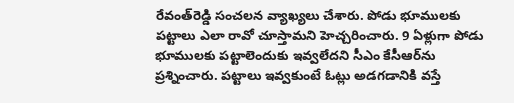రేవంత్‌రెడ్డి సంచలన వ్యాఖ్యలు చేశారు. పోడు భూములకు పట్టాలు ఎలా రావో చూస్తామని హెచ్చరించారు. 9 ఏళ్లుగా పోడు భూములకు పట్టాలెందుకు ఇవ్వలేదని సీఎం కేసీఆర్‌ను ప్రశ్నించారు. పట్టాలు ఇవ్వకుంటే ఓట్లు అడగడానికి వస్తే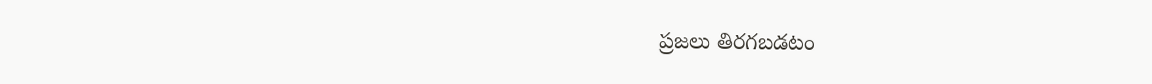ప్రజలు తిరగబడటం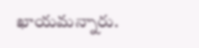ఖాయమన్నారు.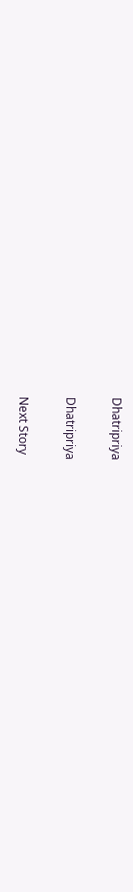Dhatripriya

Dhatripriya

Next Story